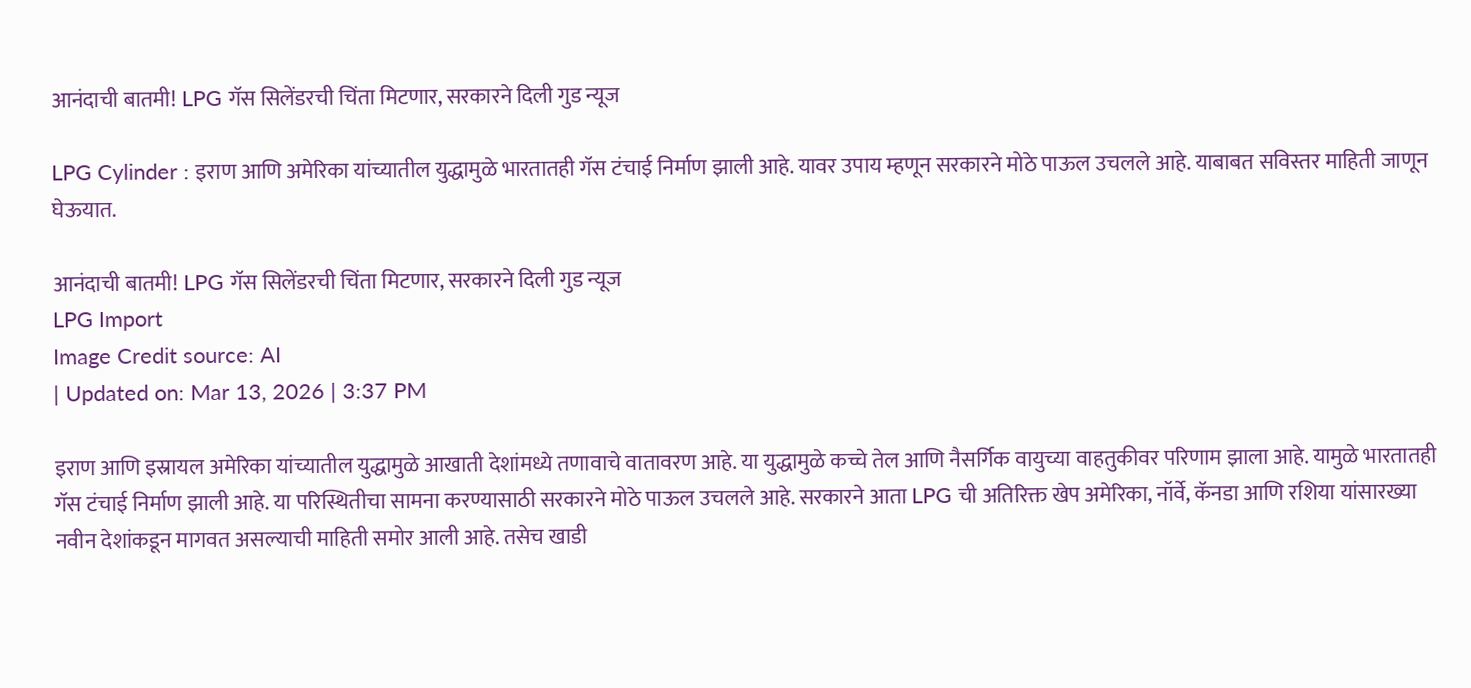आनंदाची बातमी! LPG गॅस सिलेंडरची चिंता मिटणार, सरकारने दिली गुड न्यूज

LPG Cylinder : इराण आणि अमेरिका यांच्यातील युद्धामुळे भारतातही गॅस टंचाई निर्माण झाली आहे. यावर उपाय म्हणून सरकारने मोठे पाऊल उचलले आहे. याबाबत सविस्तर माहिती जाणून घेऊयात.

आनंदाची बातमी! LPG गॅस सिलेंडरची चिंता मिटणार, सरकारने दिली गुड न्यूज
LPG Import
Image Credit source: AI
| Updated on: Mar 13, 2026 | 3:37 PM

इराण आणि इस्रायल अमेरिका यांच्यातील युद्धामुळे आखाती देशांमध्ये तणावाचे वातावरण आहे. या युद्धामुळे कच्चे तेल आणि नैसर्गिक वायुच्या वाहतुकीवर परिणाम झाला आहे. यामुळे भारतातही गॅस टंचाई निर्माण झाली आहे. या परिस्थितीचा सामना करण्यासाठी सरकारने मोठे पाऊल उचलले आहे. सरकारने आता LPG ची अतिरिक्त खेप अमेरिका, नॉर्वे, कॅनडा आणि रशिया यांसारख्या नवीन देशांकडून मागवत असल्याची माहिती समोर आली आहे. तसेच खाडी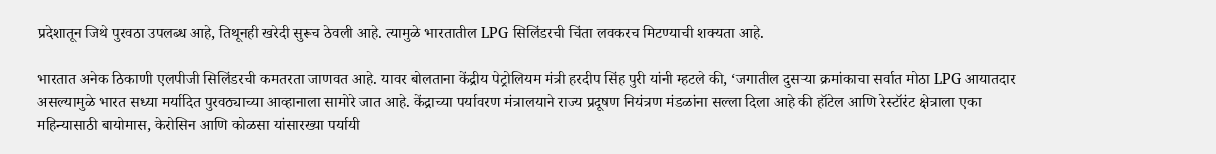प्रदेशातून जिथे पुरवठा उपलब्ध आहे, तिथूनही खरेदी सुरूच ठेवली आहे. त्यामुळे भारतातील LPG सिलिंडरची चिंता लवकरच मिटण्याची शक्यता आहे.

भारतात अनेक ठिकाणी एलपीजी सिलिंडरची कमतरता जाणवत आहे. यावर बोलताना केंद्रीय पेट्रोलियम मंत्री हरदीप सिंह पुरी यांनी म्हटले की, ‘जगातील दुसऱ्या क्रमांकाचा सर्वात मोठा LPG आयातदार असल्यामुळे भारत सध्या मर्यादित पुरवठ्याच्या आव्हानाला सामोरे जात आहे. केंद्राच्या पर्यावरण मंत्रालयाने राज्य प्रदूषण नियंत्रण मंडळांना सल्ला दिला आहे की हॉटेल आणि रेस्टॉरंट क्षेत्राला एका महिन्यासाठी बायोमास, केरोसिन आणि कोळसा यांसारख्या पर्यायी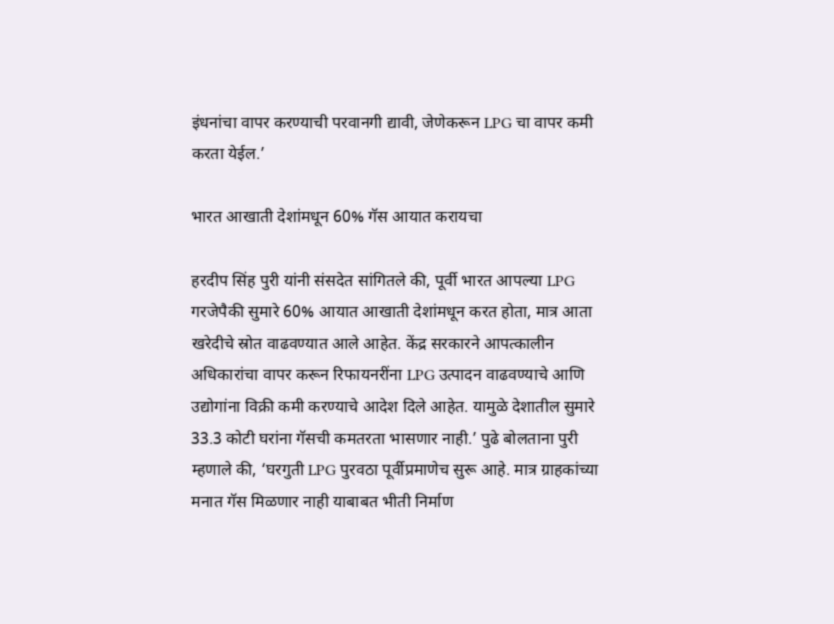इंधनांचा वापर करण्याची परवानगी द्यावी, जेणेकरून LPG चा वापर कमी करता येईल.’

भारत आखाती देशांमधून 60% गॅस आयात करायचा

हरदीप सिंह पुरी यांनी संसदेत सांगितले की, पूर्वी भारत आपल्या LPG गरजेपैकी सुमारे 60% आयात आखाती देशांमधून करत होता, मात्र आता खरेदीचे स्रोत वाढवण्यात आले आहेत. केंद्र सरकारने आपत्कालीन अधिकारांचा वापर करून रिफायनरींना LPG उत्पादन वाढवण्याचे आणि उद्योगांना विक्री कमी करण्याचे आदेश दिले आहेत. यामुळे देशातील सुमारे 33.3 कोटी घरांना गॅसची कमतरता भासणार नाही.’ पुढे बोलताना पुरी म्हणाले की, ‘घरगुती LPG पुरवठा पूर्वीप्रमाणेच सुरू आहे. मात्र ग्राहकांच्या मनात गॅस मिळणार नाही याबाबत भीती निर्माण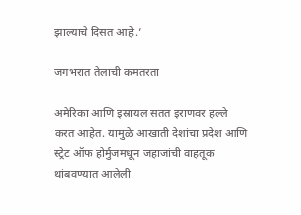झाल्याचे दिसत आहे.’

जगभरात तेलाची कमतरता

अमेरिका आणि इस्रायल सतत इराणवर हल्ले करत आहेत. यामुळे आखाती देशांचा प्रदेश आणि स्ट्रेट ऑफ होर्मुजमधून जहाजांची वाहतूक थांबवण्यात आलेली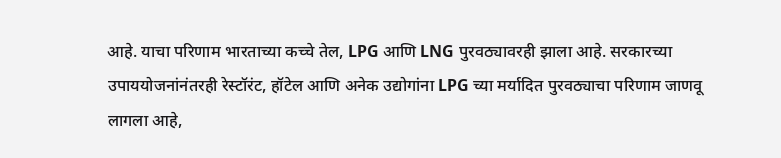आहे. याचा परिणाम भारताच्या कच्चे तेल, LPG आणि LNG पुरवठ्यावरही झाला आहे. सरकारच्या उपाययोजनांनंतरही रेस्टॉरंट, हॉटेल आणि अनेक उद्योगांना LPG च्या मर्यादित पुरवठ्याचा परिणाम जाणवू लागला आहे,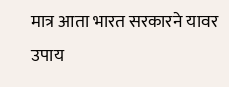मात्र आता भारत सरकारने यावर उपाय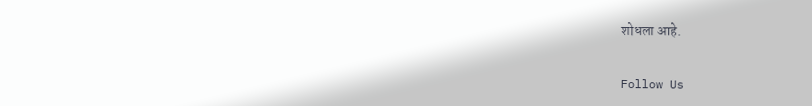शोधला आहे.

Follow Us